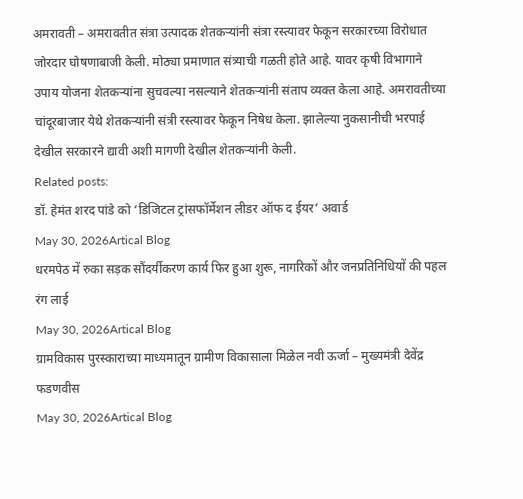अमरावती – अमरावतीत संत्रा उत्पादक शेतकऱ्यांनी संत्रा रस्त्यावर फेकून सरकारच्या विरोधात जोरदार घोषणाबाजी केली. मोठ्या प्रमाणात संत्र्याची गळती होते आहे. यावर कृषी विभागाने उपाय योजना शेतकऱ्यांना सुचवल्या नसल्याने शेतकऱ्यांनी संताप व्यक्त केला आहे. अमरावतीच्या चांदूरबाजार येथे शेतकऱ्यांनी संत्री रस्त्यावर फेकून निषेध केला. झालेल्या नुकसानीची भरपाई देखील सरकारने द्यावी अशी मागणी देखील शेतकऱ्यांनी केली.
Related posts:
डॉ. हेमंत शरद पांडे को ‘डिजिटल ट्रांसफॉर्मेशन लीडर ऑफ द ईयर’ अवार्ड
May 30, 2026Artical Blog
धरमपेठ में रुका सड़क सौंदर्यीकरण कार्य फिर हुआ शुरू, नागरिकों और जनप्रतिनिधियों की पहल रंग लाई
May 30, 2026Artical Blog
ग्रामविकास पुरस्काराच्या माध्यमातून ग्रामीण विकासाला मिळेल नवी ऊर्जा – मुख्यमंत्री देवेंद्र फडणवीस
May 30, 2026Artical Blog